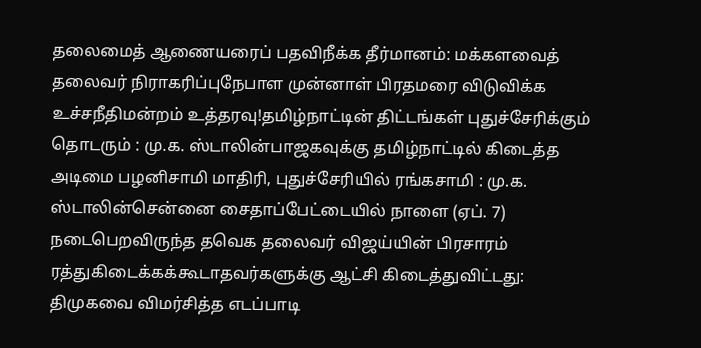தலைமைத் ஆணையரைப் பதவிநீக்க தீர்மானம்: மக்களவைத் தலைவர் நிராகரிப்புநேபாள முன்னாள் பிரதமரை விடுவிக்க உச்சநீதிமன்றம் உத்தரவு!தமிழ்நாட்டின் திட்டங்கள் புதுச்சேரிக்கும் தொடரும் : மு.க. ஸ்டாலின்பாஜகவுக்கு தமிழ்நாட்டில் கிடைத்த அடிமை பழனிசாமி மாதிரி, புதுச்சேரியில் ரங்கசாமி : மு.க. ஸ்டாலின்சென்னை சைதாப்பேட்டையில் நாளை (ஏப். 7) நடைபெறவிருந்த தவெக தலைவர் விஜய்யின் பிரசாரம் ரத்துகிடைக்கக்கூடாதவர்களுக்கு ஆட்சி கிடைத்துவிட்டது: திமுகவை விமர்சித்த எடப்பாடி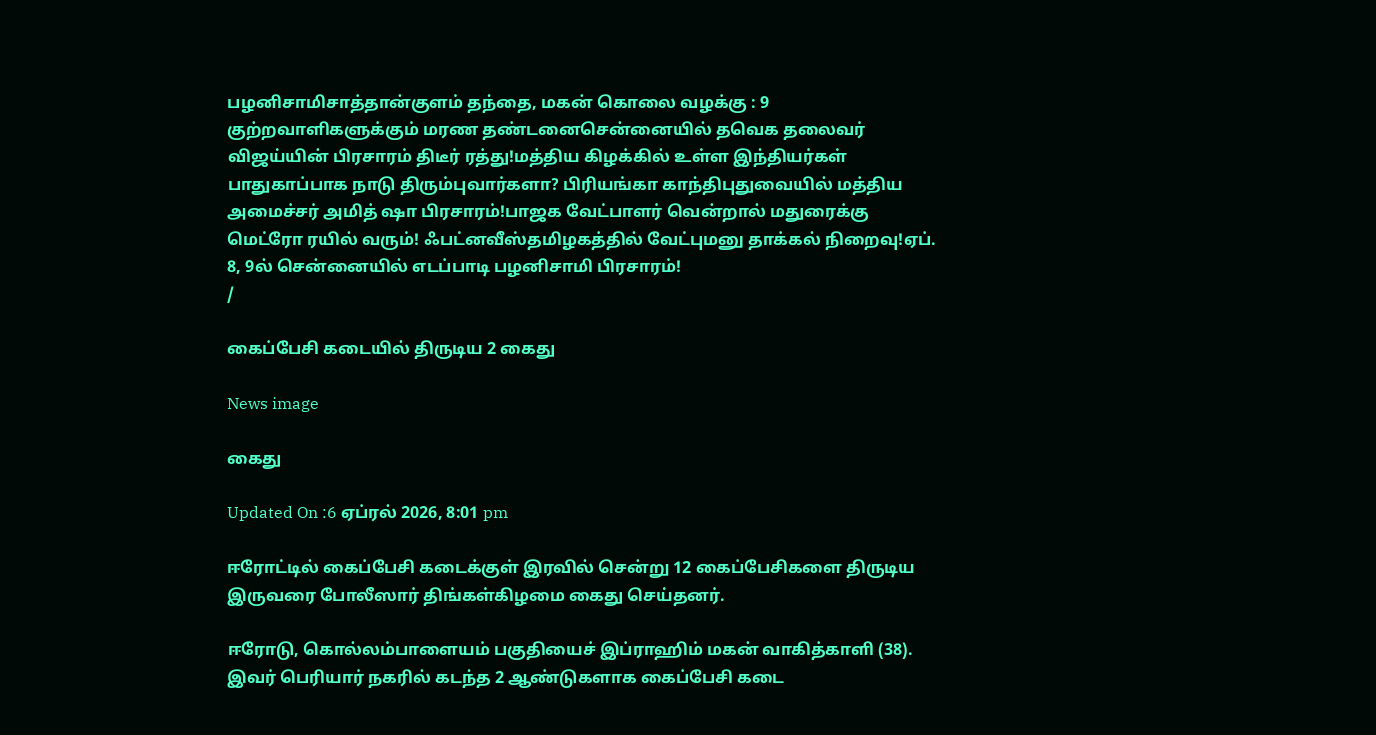பழனிசாமிசாத்தான்குளம் தந்தை, மகன் கொலை வழக்கு : 9 குற்றவாளிகளுக்கும் மரண தண்டனைசென்னையில் தவெக தலைவர் விஜய்யின் பிரசாரம் திடீர் ரத்து!மத்திய கிழக்கில் உள்ள இந்தியர்கள் பாதுகாப்பாக நாடு திரும்புவார்களா? பிரியங்கா காந்திபுதுவையில் மத்திய அமைச்சர் அமித் ஷா பிரசாரம்!பாஜக வேட்பாளர் வென்றால் மதுரைக்கு மெட்ரோ ரயில் வரும்! ஃபட்னவீஸ்தமிழகத்தில் வேட்புமனு தாக்கல் நிறைவு!ஏப். 8, 9ல் சென்னையில் எடப்பாடி பழனிசாமி பிரசாரம்!
/

கைப்பேசி கடையில் திருடிய 2 கைது

News image

கைது

Updated On :6 ஏப்ரல் 2026, 8:01 pm

ஈரோட்டில் கைப்பேசி கடைக்குள் இரவில் சென்று 12 கைப்பேசிகளை திருடிய இருவரை போலீஸார் திங்கள்கிழமை கைது செய்தனர்.

ஈரோடு, கொல்லம்பாளையம் பகுதியைச் இப்ராஹிம் மகன் வாகித்காளி (38). இவர் பெரியார் நகரில் கடந்த 2 ஆண்டுகளாக கைப்பேசி கடை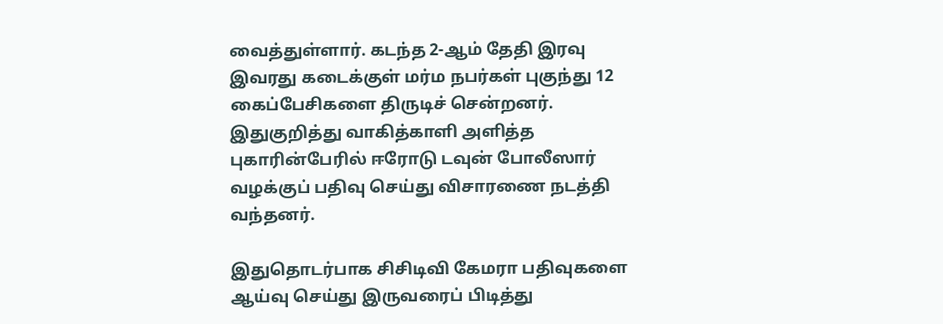வைத்துள்ளார். கடந்த 2-ஆம் தேதி இரவு இவரது கடைக்குள் மர்ம நபர்கள் புகுந்து 12 கைப்பேசிகளை திருடிச் சென்றனர். இதுகுறித்து வாகித்காளி அளித்த புகாரின்பேரில் ஈரோடு டவுன் போலீஸார் வழக்குப் பதிவு செய்து விசாரணை நடத்தி வந்தனர்.

இதுதொடர்பாக சிசிடிவி கேமரா பதிவுகளை ஆய்வு செய்து இருவரைப் பிடித்து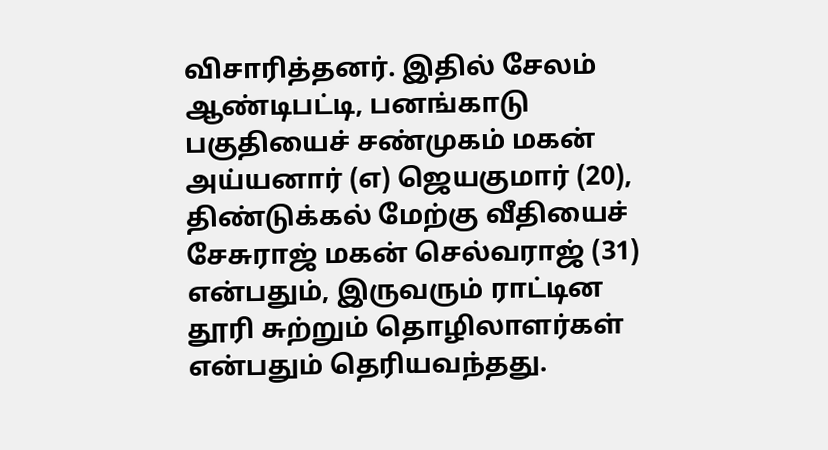விசாரித்தனர். இதில் சேலம் ஆண்டிபட்டி, பனங்காடு பகுதியைச் சண்முகம் மகன் அய்யனார் (எ) ஜெயகுமார் (20), திண்டுக்கல் மேற்கு வீதியைச் சேசுராஜ் மகன் செல்வராஜ் (31) என்பதும், இருவரும் ராட்டின தூரி சுற்றும் தொழிலாளர்கள் என்பதும் தெரியவந்தது.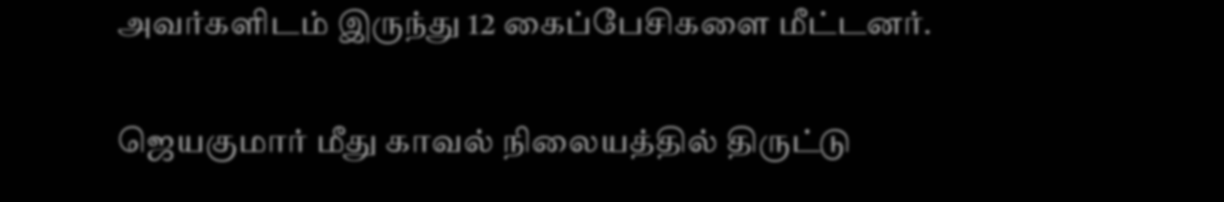அவர்களிடம் இருந்து 12 கைப்பேசிகளை மீட்டனர்.

ஜெயகுமார் மீது காவல் நிலையத்தில் திருட்டு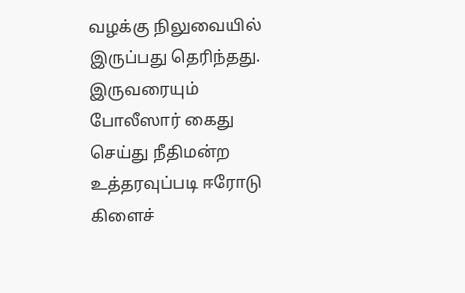வழக்கு நிலுவையில் இருப்பது தெரிந்தது. இருவரையும் போலீஸார் கைது செய்து நீதிமன்ற உத்தரவுப்படி ஈரோடு கிளைச்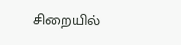சிறையில்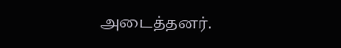அடைத்தனர்.